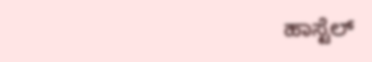ಹಾಸ್ಟೆಲ್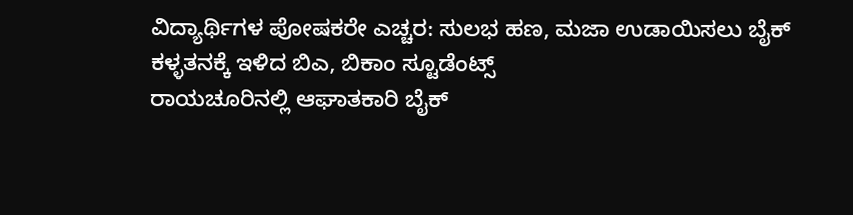ವಿದ್ಯಾರ್ಥಿಗಳ ಪೋಷಕರೇ ಎಚ್ಚರ: ಸುಲಭ ಹಣ, ಮಜಾ ಉಡಾಯಿಸಲು ಬೈಕ್ ಕಳ್ಳತನಕ್ಕೆ ಇಳಿದ ಬಿಎ, ಬಿಕಾಂ ಸ್ಟೂಡೆಂಟ್ಸ್
ರಾಯಚೂರಿನಲ್ಲಿ ಆಘಾತಕಾರಿ ಬೈಕ್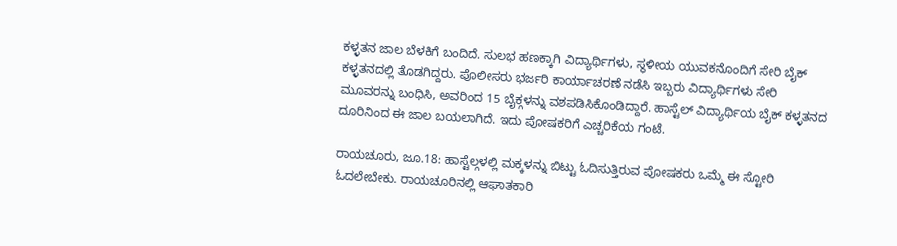ಕಳ್ಳತನ ಜಾಲ ಬೆಳಕಿಗೆ ಬಂದಿದೆ. ಸುಲಭ ಹಣಕ್ಕಾಗಿ ವಿದ್ಯಾರ್ಥಿಗಳು, ಸ್ಥಳೀಯ ಯುವಕನೊಂದಿಗೆ ಸೇರಿ ಬೈಕ್ ಕಳ್ಳತನದಲ್ಲಿ ತೊಡಗಿದ್ದರು. ಪೊಲೀಸರು ಭರ್ಜರಿ ಕಾರ್ಯಾಚರಣೆ ನಡೆಸಿ ಇಬ್ಬರು ವಿದ್ಯಾರ್ಥಿಗಳು ಸೇರಿ ಮೂವರನ್ನು ಬಂಧಿಸಿ, ಅವರಿಂದ 15 ಬೈಕ್ಗಳನ್ನು ವಶಪಡಿಸಿಕೊಂಡಿದ್ದಾರೆ. ಹಾಸ್ಟೆಲ್ ವಿದ್ಯಾರ್ಥಿಯ ಬೈಕ್ ಕಳ್ಳತನದ ದೂರಿನಿಂದ ಈ ಜಾಲ ಬಯಲಾಗಿದೆ. ಇದು ಪೋಷಕರಿಗೆ ಎಚ್ಚರಿಕೆಯ ಗಂಟೆ.

ರಾಯಚೂರು, ಜೂ.18: ಹಾಸ್ಟೆಲ್ಗಳಲ್ಲಿ ಮಕ್ಕಳನ್ನು ಬಿಟ್ಟು ಓದಿಸುತ್ತಿರುವ ಪೋಷಕರು ಒಮ್ಮೆ ಈ ಸ್ಟೋರಿ ಓದಲೇಬೇಕು. ರಾಯಚೂರಿನಲ್ಲಿ ಆಘಾತಕಾರಿ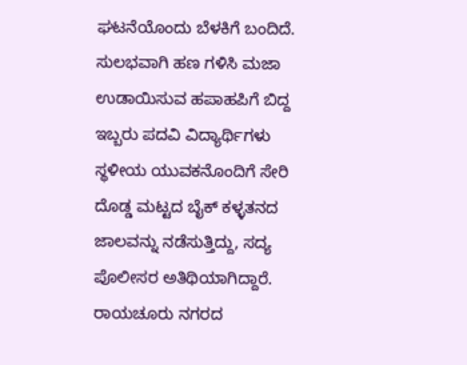ಘಟನೆಯೊಂದು ಬೆಳಕಿಗೆ ಬಂದಿದೆ. ಸುಲಭವಾಗಿ ಹಣ ಗಳಿಸಿ ಮಜಾ ಉಡಾಯಿಸುವ ಹಪಾಹಪಿಗೆ ಬಿದ್ದ ಇಬ್ಬರು ಪದವಿ ವಿದ್ಯಾರ್ಥಿಗಳು ಸ್ಥಳೀಯ ಯುವಕನೊಂದಿಗೆ ಸೇರಿ ದೊಡ್ಡ ಮಟ್ಟದ ಬೈಕ್ ಕಳ್ಳತನದ ಜಾಲವನ್ನು ನಡೆಸುತ್ತಿದ್ದು, ಸದ್ಯ ಪೊಲೀಸರ ಅತಿಥಿಯಾಗಿದ್ದಾರೆ. ರಾಯಚೂರು ನಗರದ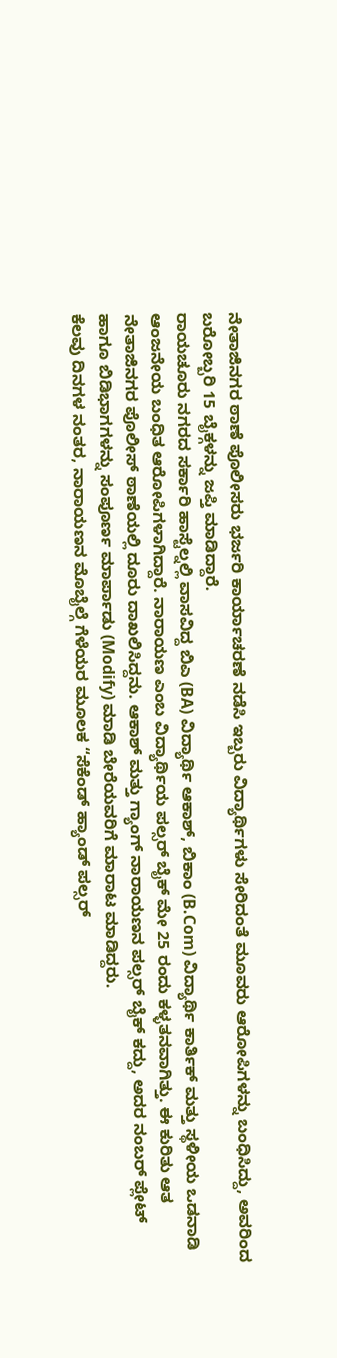ನೇತಾಜಿನಗರ ಠಾಣೆ ಪೊಲೀಸರು ಭರ್ಜರಿ ಕಾರ್ಯಾಚರಣೆ ನಡೆಸಿ ಇಬ್ಬರು ವಿದ್ಯಾರ್ಥಿಗಳು ಸೇರಿದಂತೆ ಮೂವರು ಆರೋಪಿಗಳನ್ನು ಬಂಧಿಸಿದ್ದು, ಅವರಿಂದ ಬರೋಬ್ಬರಿ 15 ಬೈಕ್ಗಳನ್ನು ಜಪ್ತಿ ಮಾಡಿದ್ದಾರೆ.
ರಾಯಚೂರು ನಗರದ ಸರ್ಕಾರಿ ಹಾಸ್ಟೆಲ್ನಲ್ಲಿ ವಾಸವಿದ್ದ ಬಿಎ (BA) ವಿದ್ಯಾರ್ಥಿ ಆಕಾಶ್, ಬಿಕಾಂ (B.Com) ವಿದ್ಯಾರ್ಥಿ ಕಾರ್ತಿಕ್ ಮತ್ತು ಸ್ಥಳೀಯ ಒಡನಾಡಿ ಆಂಜನೇಯ ಬಂಧಿತ ಆರೋಪಿಗಳಾಗಿದ್ದಾರೆ. ನಾರಾಯಣ ಎಂಬ ವಿದ್ಯಾರ್ಥಿಯ ಪಲ್ಸರ್ ಬೈಕ್ ಮೇ 25 ರಂದು ಕಳ್ಳತನವಾಗಿತ್ತು. ಈ ಕುರಿತು ಆತ ನೇತಾಜಿನಗರ ಪೊಲೀಸ್ ಠಾಣೆಯಲ್ಲಿ ದೂರು ದಾಖಲಿಸಿದ್ದನು. ಆಕಾಶ್ ಮತ್ತು ಗ್ಯಾಂಗ್ ನಾರಾಯಣನ ಪಲ್ಸರ್ ಬೈಕ್ ಕದ್ದು, ಅದರ ನಂಬರ್ ಪ್ಲೇಟ್ ಹಾಗೂ ಬಿಡಿಭಾಗಗಳನ್ನು ಸಂಪೂರ್ಣ ಮಾರ್ಪಾಡು (Modify) ಮಾಡಿ ಬೇರೆಯವರಿಗೆ ಮಾರಾಟ ಮಾಡಿದ್ದರು.
ಕೆಲವು ದಿನಗಳ ನಂತರ, ನಾರಾಯಣನ ಮೊಬೈಲ್ಗೆ ಗೆಳೆಯರ ಮೂಲಕ “ಸೆಕೆಂಡ್ ಹ್ಯಾಂಡ್ ಪಲ್ಸರ್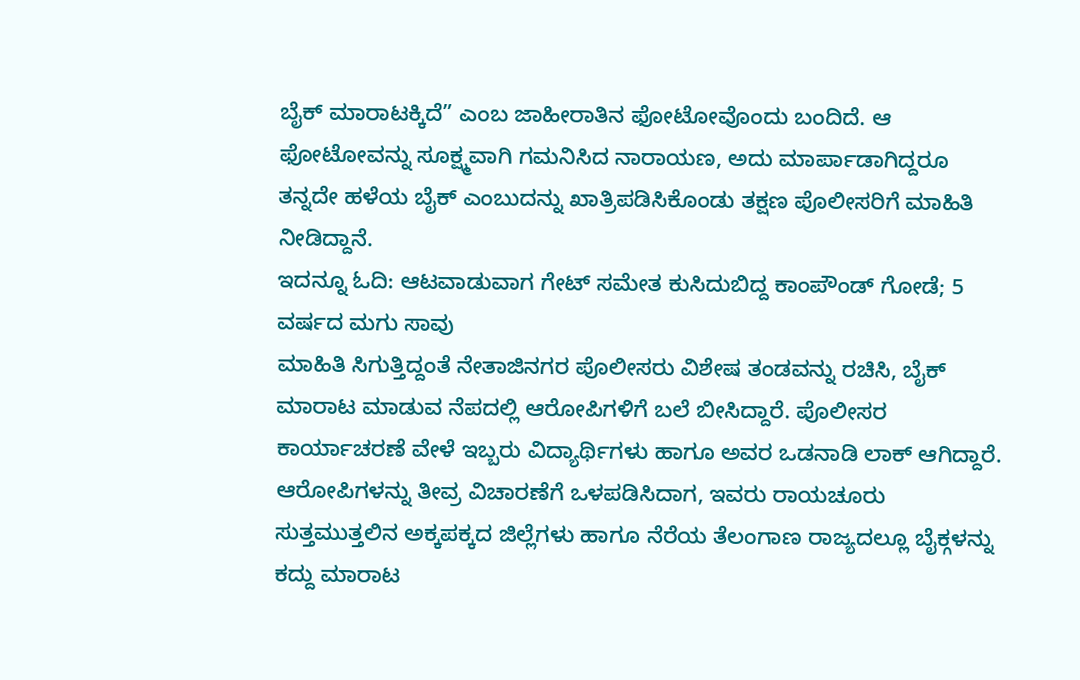ಬೈಕ್ ಮಾರಾಟಕ್ಕಿದೆ” ಎಂಬ ಜಾಹೀರಾತಿನ ಫೋಟೋವೊಂದು ಬಂದಿದೆ. ಆ ಫೋಟೋವನ್ನು ಸೂಕ್ಷ್ಮವಾಗಿ ಗಮನಿಸಿದ ನಾರಾಯಣ, ಅದು ಮಾರ್ಪಾಡಾಗಿದ್ದರೂ ತನ್ನದೇ ಹಳೆಯ ಬೈಕ್ ಎಂಬುದನ್ನು ಖಾತ್ರಿಪಡಿಸಿಕೊಂಡು ತಕ್ಷಣ ಪೊಲೀಸರಿಗೆ ಮಾಹಿತಿ ನೀಡಿದ್ದಾನೆ.
ಇದನ್ನೂ ಓದಿ: ಆಟವಾಡುವಾಗ ಗೇಟ್ ಸಮೇತ ಕುಸಿದುಬಿದ್ದ ಕಾಂಪೌಂಡ್ ಗೋಡೆ; 5 ವರ್ಷದ ಮಗು ಸಾವು
ಮಾಹಿತಿ ಸಿಗುತ್ತಿದ್ದಂತೆ ನೇತಾಜಿನಗರ ಪೊಲೀಸರು ವಿಶೇಷ ತಂಡವನ್ನು ರಚಿಸಿ, ಬೈಕ್ ಮಾರಾಟ ಮಾಡುವ ನೆಪದಲ್ಲಿ ಆರೋಪಿಗಳಿಗೆ ಬಲೆ ಬೀಸಿದ್ದಾರೆ. ಪೊಲೀಸರ ಕಾರ್ಯಾಚರಣೆ ವೇಳೆ ಇಬ್ಬರು ವಿದ್ಯಾರ್ಥಿಗಳು ಹಾಗೂ ಅವರ ಒಡನಾಡಿ ಲಾಕ್ ಆಗಿದ್ದಾರೆ. ಆರೋಪಿಗಳನ್ನು ತೀವ್ರ ವಿಚಾರಣೆಗೆ ಒಳಪಡಿಸಿದಾಗ, ಇವರು ರಾಯಚೂರು ಸುತ್ತಮುತ್ತಲಿನ ಅಕ್ಕಪಕ್ಕದ ಜಿಲ್ಲೆಗಳು ಹಾಗೂ ನೆರೆಯ ತೆಲಂಗಾಣ ರಾಜ್ಯದಲ್ಲೂ ಬೈಕ್ಗಳನ್ನು ಕದ್ದು ಮಾರಾಟ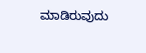ಮಾಡಿರುವುದು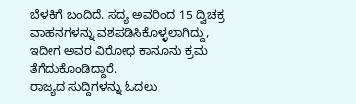ಬೆಳಕಿಗೆ ಬಂದಿದೆ. ಸದ್ಯ ಅವರಿಂದ 15 ದ್ವಿಚಕ್ರ ವಾಹನಗಳನ್ನು ವಶಪಡಿಸಿಕೊಳ್ಳಲಾಗಿದ್ದು, ಇದೀಗ ಅವರ ವಿರೋಧ ಕಾನೂನು ಕ್ರಮ ತೆಗೆದುಕೊಂಡಿದ್ದಾರೆ.
ರಾಜ್ಯದ ಸುದ್ದಿಗಳನ್ನು ಓದಲು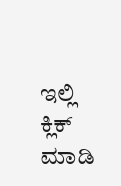ಇಲ್ಲಿ ಕ್ಲಿಕ್ ಮಾಡಿ